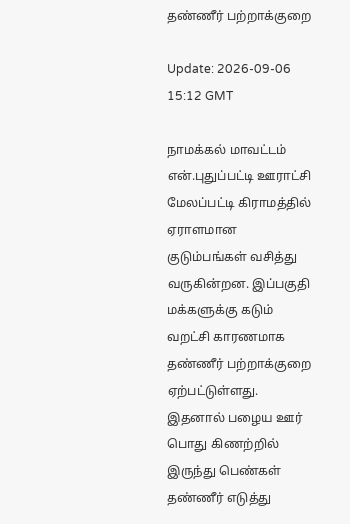தண்ணீர் பற்றாக்குறை

Update: 2026-09-06 15:12 GMT

நாமக்கல் மாவட்டம் என்.புதுப்பட்டி ஊராட்சி மேலப்பட்டி கிராமத்தில் ஏராளமான குடும்பங்கள் வசித்து வருகின்றன. இப்பகுதி மக்களுக்கு கடும் வறட்சி காரணமாக தண்ணீர் பற்றாக்குறை ஏற்பட்டுள்ளது. இதனால் பழைய ஊர் பொது கிணற்றில் இருந்து பெண்கள் தண்ணீர் எடுத்து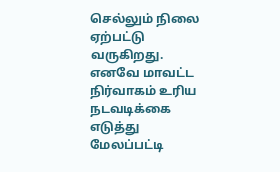செல்லும் நிலை ஏற்பட்டு வருகிறது. எனவே மாவட்ட நிர்வாகம் உரிய நடவடிக்கை எடுத்து மேலப்பட்டி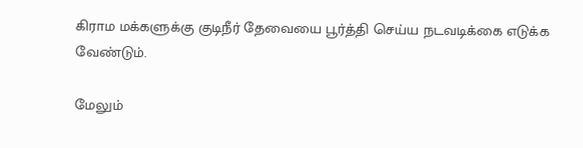கிராம மக்களுக்கு குடிநீர் தேவையை பூர்த்தி செய்ய நடவடிக்கை எடுக்க வேண்டும்.

மேலும்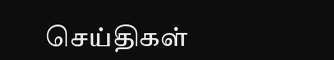செய்திகள்